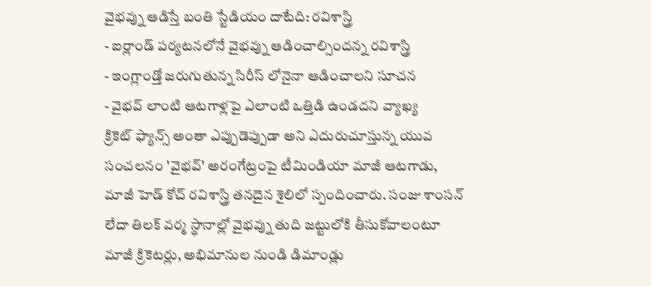వైభవ్ను ఆడిస్తే బంతి స్టేడియం దాటేది: రవిశాస్త్రి
- ఐర్లాండ్ పర్యటనలోనే వైభవ్ను ఆడించాల్సిందన్న రవిశాస్త్రి
- ఇంగ్లాండ్తో జరుగుతున్న సిరీస్ లోనైనా ఆడించాలని సూచన
- వైభవ్ లాంటి ఆటగాళ్లపై ఎలాంటి ఒత్తిడి ఉండదని వ్యాఖ్య
క్రికెట్ ఫ్యాన్స్ అంతా ఎప్పుడెప్పుడా అని ఎదురుచూస్తున్న యువ సంచలనం 'వైభవ్' అరంగేట్రంపై టీమిండియా మాజీ ఆటగాడు, మాజీ హెడ్ కోచ్ రవిశాస్త్రి తనదైన శైలిలో స్పందించారు. సంజు శాంసన్ లేదా తిలక్ వర్మ స్థానాల్లో వైభవ్ను తుది జట్టులోకి తీసుకోవాలంటూ మాజీ క్రికెటర్లు, అభిమానుల నుండి డిమాండ్లు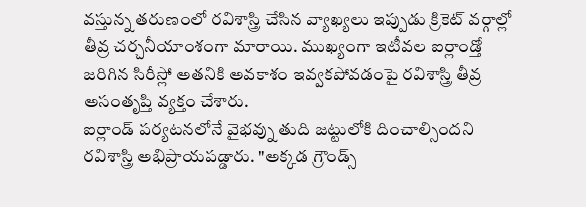వస్తున్న తరుణంలో రవిశాస్త్రి చేసిన వ్యాఖ్యలు ఇప్పుడు క్రికెట్ వర్గాల్లో తీవ్ర చర్చనీయాంశంగా మారాయి. ముఖ్యంగా ఇటీవల ఐర్లాండ్తో జరిగిన సిరీస్లో అతనికి అవకాశం ఇవ్వకపోవడంపై రవిశాస్త్రి తీవ్ర అసంతృప్తి వ్యక్తం చేశారు.
ఐర్లాండ్ పర్యటనలోనే వైభవ్ను తుది జట్టులోకి దించాల్సిందని రవిశాస్త్రి అభిప్రాయపడ్డారు. "అక్కడ గ్రౌండ్స్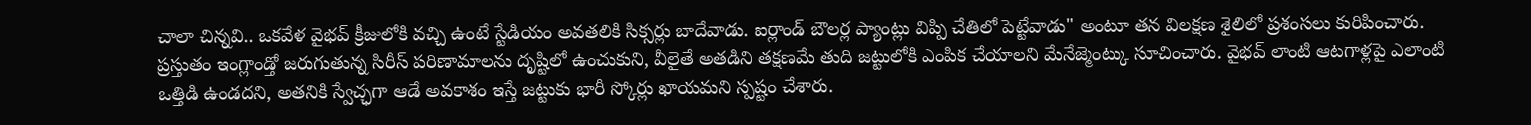చాలా చిన్నవి.. ఒకవేళ వైభవ్ క్రీజులోకి వచ్చి ఉంటే స్టేడియం అవతలికి సిక్సర్లు బాదేవాడు. ఐర్లాండ్ బౌలర్ల ప్యాంట్లు విప్పి చేతిలో పెట్టేవాడు" అంటూ తన విలక్షణ శైలిలో ప్రశంసలు కురిపించారు. ప్రస్తుతం ఇంగ్లాండ్తో జరుగుతున్న సిరీస్ పరిణామాలను దృష్టిలో ఉంచుకుని, వీలైతే అతడిని తక్షణమే తుది జట్టులోకి ఎంపిక చేయాలని మేనేజ్మెంట్కు సూచించారు. వైభవ్ లాంటి ఆటగాళ్లపై ఎలాంటి ఒత్తిడి ఉండదని, అతనికి స్వేచ్ఛగా ఆడే అవకాశం ఇస్తే జట్టుకు భారీ స్కోర్లు ఖాయమని స్పష్టం చేశారు.